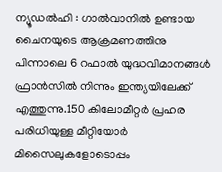ന്യൂഡൽഹി : ഗാൽവാനിൽ ഉണ്ടായ ചൈനയുടെ ആക്രമണത്തിനു പിന്നാലെ 6 റഫാൽ യുദ്ധവിമാനങ്ങൾ ഫ്രാൻസിൽ നിന്നും ഇന്ത്യയിലേക്ക് എത്തുന്നു.150 കിലോമീറ്റർ പ്രഹര പരിധിയുള്ള മീറ്റിയോർ മിസൈലുകളോടൊപ്പം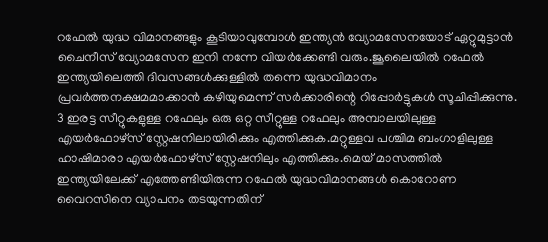റഫേൽ യുദ്ധ വിമാനങ്ങളും കൂടിയാവുമ്പോൾ ഇന്ത്യൻ വ്യോമസേനയോട് ഏറ്റുമുട്ടാൻ ചൈനീസ് വ്യോമസേന ഇനി നന്നേ വിയർക്കേണ്ടി വരും.ജൂലൈയിൽ റഫേൽ ഇന്ത്യയിലെത്തി ദിവസങ്ങൾക്കുള്ളിൽ തന്നെ യുദ്ധവിമാനം പ്രവർത്തനക്ഷമമാക്കാൻ കഴിയുമെന്ന് സർക്കാരിന്റെ റിപ്പോർട്ടുകൾ സൂചിപ്പിക്കുന്നു.
3 ഇരട്ട സീറ്റുകളുള്ള റഫേലും ഒരു ഒറ്റ സീറ്റുള്ള റഫേലും അമ്പാലയിലുള്ള എയർഫോഴ്സ് സ്റ്റേഷനിലായിരിക്കും എത്തിക്കുക.മറ്റുള്ളവ പശ്ചിമ ബംഗാളിലുള്ള ഹാഷിമാരാ എയർഫോഴ്സ് സ്റ്റേഷനിലും എത്തിക്കും.മെയ് മാസത്തിൽ ഇന്ത്യയിലേക്ക് എത്തേണ്ടിയിരുന്ന റഫേൽ യുദ്ധവിമാനങ്ങൾ കൊറോണ വൈറസിനെ വ്യാപനം തടയുന്നതിന്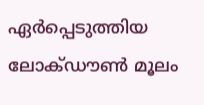ഏർപ്പെടുത്തിയ ലോക്ഡൗൺ മൂലം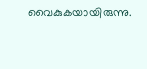വൈകുകയായിരുന്നു.